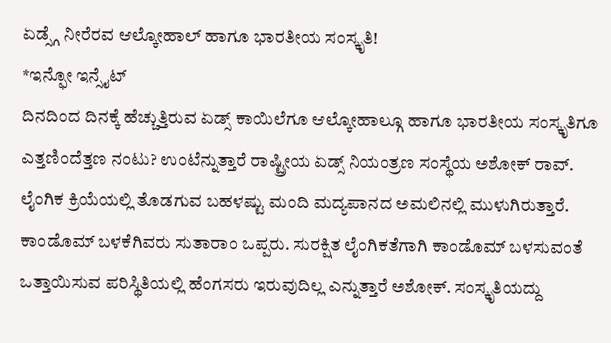ಏಡ್ಸ್ಗೆ ನೀರೆರವ ಆಲ್ಕೋಹಾಲ್ ಹಾಗೂ ಭಾರತೀಯ ಸಂಸ್ಕೃತಿ!
*ಇನ್ಫೋ ಇನ್ಸೈಟ್
ದಿನದಿಂದ ದಿನಕ್ಕೆ ಹೆಚ್ಚುತ್ತಿರುವ ಏಡ್ಸ್ ಕಾಯಿಲೆಗೂ ಆಲ್ಕೋಹಾಲ್ಗೂ ಹಾಗೂ ಭಾರತೀಯ ಸಂಸ್ಕೃತಿಗೂ ಎತ್ತಣಿಂದೆತ್ತಣ ನಂಟು? ಉಂಟೆನ್ನುತ್ತಾರೆ ರಾಷ್ಟ್ರೀಯ ಏಡ್ಸ್ ನಿಯಂತ್ರಣ ಸಂಸ್ಥೆಯ ಅಶೋಕ್ ರಾವ್.
ಲೈಂಗಿಕ ಕ್ರಿಯೆಯಲ್ಲಿ ತೊಡಗುವ ಬಹಳಷ್ಟು ಮಂದಿ ಮದ್ಯಪಾನದ ಅಮಲಿನಲ್ಲಿ ಮುಳುಗಿರುತ್ತಾರೆ. ಕಾಂಡೊಮ್ ಬಳಕೆಗಿವರು ಸುತಾರಾಂ ಒಪ್ಪರು. ಸುರಕ್ಷಿತ ಲೈಂಗಿಕತೆಗಾಗಿ ಕಾಂಡೊಮ್ ಬಳಸುವಂತೆ ಒತ್ತಾಯಿಸುವ ಪರಿಸ್ಥಿತಿಯಲ್ಲಿ ಹೆಂಗಸರು ಇರುವುದಿಲ್ಲ ಎನ್ನುತ್ತಾರೆ ಅಶೋಕ್. ಸಂಸ್ಕೃತಿಯದ್ದು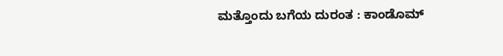ಮತ್ತೊಂದು ಬಗೆಯ ದುರಂತ : ಕಾಂಡೊಮ್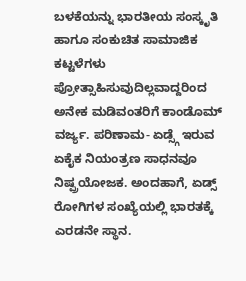ಬಳಕೆಯನ್ನು ಭಾರತೀಯ ಸಂಸ್ಕೃತಿ ಹಾಗೂ ಸಂಕುಚಿತ ಸಾಮಾಜಿಕ ಕಟ್ಟಳೆಗಳು ಪ್ರೋತ್ಸಾಹಿಸುವುದಿಲ್ಲವಾದ್ದರಿಂದ ಅನೇಕ ಮಡಿವಂತರಿಗೆ ಕಾಂಡೊಮ್ ವರ್ಜ್ಯ. ಪರಿಣಾಮ- ಏಡ್ಸ್ಗೆ ಇರುವ ಏಕೈಕ ನಿಯಂತ್ರಣ ಸಾಧನವೂ ನಿಷ್ಪ್ರಯೋಜಕ. ಅಂದಹಾಗೆ, ಏಡ್ಸ್ ರೋಗಿಗಳ ಸಂಖ್ಯೆಯಲ್ಲಿ ಭಾರತಕ್ಕೆ ಎರಡನೇ ಸ್ಥಾನ.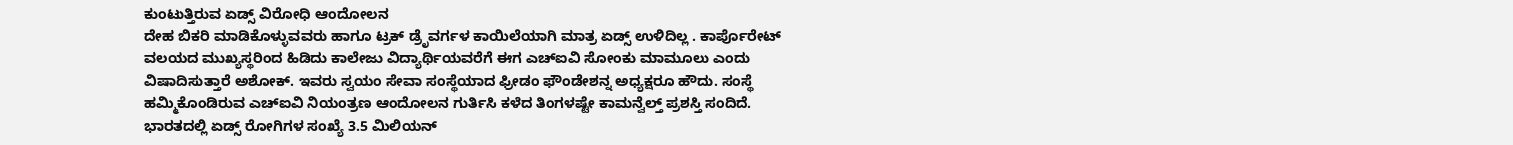ಕುಂಟುತ್ತಿರುವ ಏಡ್ಸ್ ವಿರೋಧಿ ಆಂದೋಲನ
ದೇಹ ಬಿಕರಿ ಮಾಡಿಕೊಳ್ಳುವವರು ಹಾಗೂ ಟ್ರಕ್ ಡ್ರೆೃವರ್ಗಳ ಕಾಯಿಲೆಯಾಗಿ ಮಾತ್ರ ಏಡ್ಸ್ ಉಳಿದಿಲ್ಲ . ಕಾರ್ಪೊರೇಟ್ ವಲಯದ ಮುಖ್ಯಸ್ಥರಿಂದ ಹಿಡಿದು ಕಾಲೇಜು ವಿದ್ಯಾರ್ಥಿಯವರೆಗೆ ಈಗ ಎಚ್ಐವಿ ಸೋಂಕು ಮಾಮೂಲು ಎಂದು ವಿಷಾದಿಸುತ್ತಾರೆ ಅಶೋಕ್. ಇವರು ಸ್ವಯಂ ಸೇವಾ ಸಂಸ್ಥೆಯಾದ ಫ್ರೀಡಂ ಫೌಂಡೇಶನ್ನ ಅಧ್ಯಕ್ಷರೂ ಹೌದು. ಸಂಸ್ಥೆ ಹಮ್ಮಿಕೊಂಡಿರುವ ಎಚ್ಐವಿ ನಿಯಂತ್ರಣ ಆಂದೋಲನ ಗುರ್ತಿಸಿ ಕಳೆದ ತಿಂಗಳಷ್ಟೇ ಕಾಮನ್ವೆಲ್ತ್ ಪ್ರಶಸ್ತಿ ಸಂದಿದೆ.
ಭಾರತದಲ್ಲಿ ಏಡ್ಸ್ ರೋಗಿಗಳ ಸಂಖ್ಯೆ 3.5 ಮಿಲಿಯನ್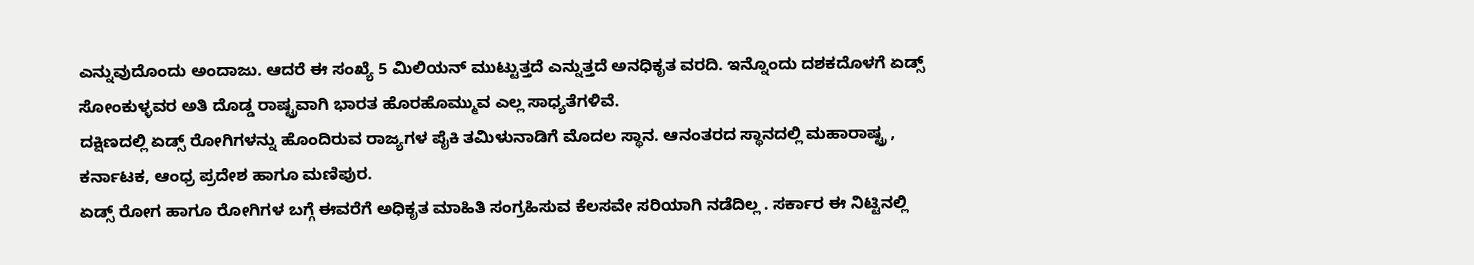ಎನ್ನುವುದೊಂದು ಅಂದಾಜು. ಆದರೆ ಈ ಸಂಖ್ಯೆ 5 ಮಿಲಿಯನ್ ಮುಟ್ಟುತ್ತದೆ ಎನ್ನುತ್ತದೆ ಅನಧಿಕೃತ ವರದಿ. ಇನ್ನೊಂದು ದಶಕದೊಳಗೆ ಏಡ್ಸ್ ಸೋಂಕುಳ್ಳವರ ಅತಿ ದೊಡ್ಡ ರಾಷ್ಟ್ರವಾಗಿ ಭಾರತ ಹೊರಹೊಮ್ಮುವ ಎಲ್ಲ ಸಾಧ್ಯತೆಗಳಿವೆ.
ದಕ್ಷಿಣದಲ್ಲಿ ಏಡ್ಸ್ ರೋಗಿಗಳನ್ನು ಹೊಂದಿರುವ ರಾಜ್ಯಗಳ ಪೈಕಿ ತಮಿಳುನಾಡಿಗೆ ಮೊದಲ ಸ್ಥಾನ. ಆನಂತರದ ಸ್ಥಾನದಲ್ಲಿ ಮಹಾರಾಷ್ಟ್ರ , ಕರ್ನಾಟಕ, ಆಂಧ್ರ ಪ್ರದೇಶ ಹಾಗೂ ಮಣಿಪುರ.
ಏಡ್ಸ್ ರೋಗ ಹಾಗೂ ರೋಗಿಗಳ ಬಗ್ಗೆ ಈವರೆಗೆ ಅಧಿಕೃತ ಮಾಹಿತಿ ಸಂಗ್ರಹಿಸುವ ಕೆಲಸವೇ ಸರಿಯಾಗಿ ನಡೆದಿಲ್ಲ . ಸರ್ಕಾರ ಈ ನಿಟ್ಟಿನಲ್ಲಿ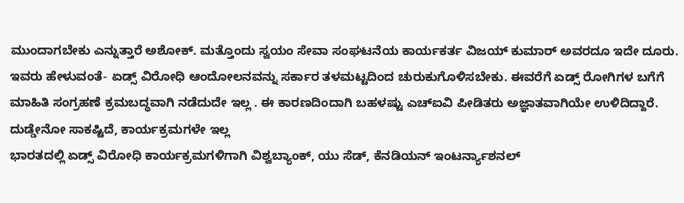ಮುಂದಾಗಬೇಕು ಎನ್ನುತ್ತಾರೆ ಅಶೋಕ್. ಮತ್ತೊಂದು ಸ್ವಯಂ ಸೇವಾ ಸಂಘಟನೆಯ ಕಾರ್ಯಕರ್ತ ವಿಜಯ್ ಕುಮಾರ್ ಅವರದೂ ಇದೇ ದೂರು. ಇವರು ಹೇಳುವಂತೆ- ಏಡ್ಸ್ ವಿರೋಧಿ ಆಂದೋಲನವನ್ನು ಸರ್ಕಾರ ತಳಮಟ್ಟದಿಂದ ಚುರುಕುಗೊಳಿಸಬೇಕು. ಈವರೆಗೆ ಏಡ್ಸ್ ರೋಗಿಗಳ ಬಗೆಗೆ ಮಾಹಿತಿ ಸಂಗ್ರಹಣೆ ಕ್ರಮಬದ್ಧವಾಗಿ ನಡೆದುದೇ ಇಲ್ಲ . ಈ ಕಾರಣದಿಂದಾಗಿ ಬಹಳಷ್ಟು ಎಚ್ಐವಿ ಪೀಡಿತರು ಅಜ್ಞಾತವಾಗಿಯೇ ಉಳಿದಿದ್ದಾರೆ.
ದುಡ್ಡೇನೋ ಸಾಕಷ್ಟಿದೆ, ಕಾರ್ಯಕ್ರಮಗಳೇ ಇಲ್ಲ
ಭಾರತದಲ್ಲಿ ಏಡ್ಸ್ ವಿರೋಧಿ ಕಾರ್ಯಕ್ರಮಗಳಿಗಾಗಿ ವಿಶ್ವಬ್ಯಾಂಕ್, ಯು ಸೆಡ್, ಕೆನಡಿಯನ್ ಇಂಟರ್ನ್ಯಾಶನಲ್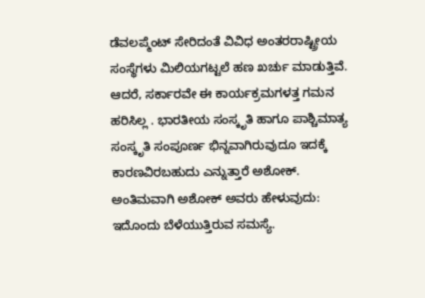ಡೆವಲಪ್ಮೆಂಟ್ ಸೇರಿದಂತೆ ವಿವಿಧ ಅಂತರರಾಷ್ಟ್ರೀಯ ಸಂಸ್ಥೆಗಳು ಮಿಲಿಯಗಟ್ಟಲೆ ಹಣ ಖರ್ಚು ಮಾಡುತ್ತಿವೆ. ಆದರೆ, ಸರ್ಕಾರವೇ ಈ ಕಾರ್ಯಕ್ರಮಗಳತ್ತ ಗಮನ ಹರಿಸಿಲ್ಲ . ಭಾರತೀಯ ಸಂಸ್ಕೃತಿ ಹಾಗೂ ಪಾಶ್ಚಿಮಾತ್ಯ ಸಂಸ್ಕೃತಿ ಸಂಪೂರ್ಣ ಭಿನ್ನವಾಗಿರುವುದೂ ಇದಕ್ಕೆ ಕಾರಣವಿರಬಹುದು ಎನ್ನುತ್ತಾರೆ ಅಶೋಕ್.
ಅಂತಿಮವಾಗಿ ಅಶೋಕ್ ಅವರು ಹೇಳುವುದು: ಇದೊಂದು ಬೆಳೆಯುತ್ತಿರುವ ಸಮಸ್ಯೆ.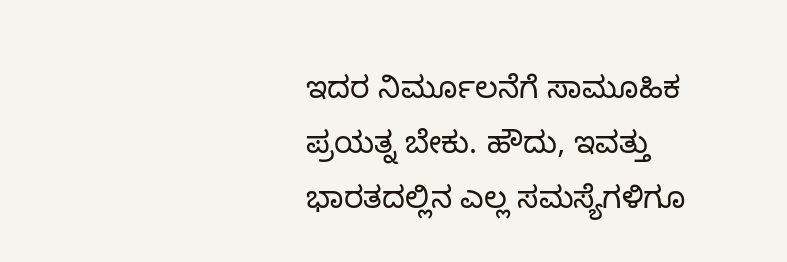ಇದರ ನಿರ್ಮೂಲನೆಗೆ ಸಾಮೂಹಿಕ ಪ್ರಯತ್ನ ಬೇಕು. ಹೌದು, ಇವತ್ತು ಭಾರತದಲ್ಲಿನ ಎಲ್ಲ ಸಮಸ್ಯೆಗಳಿಗೂ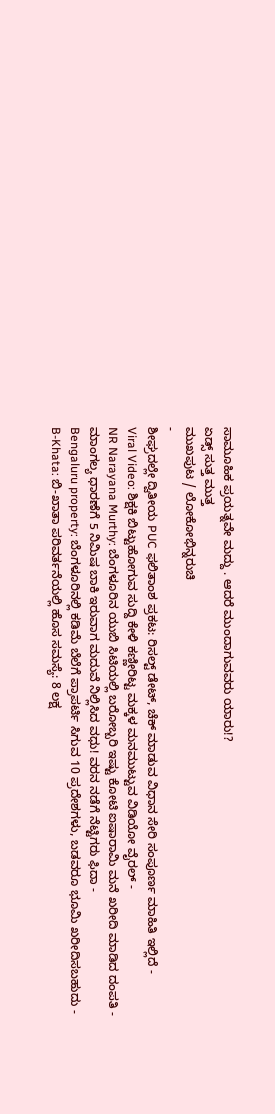ಸಾಮೂಹಿಕ ಪ್ರಯತ್ನವೇ ಮದ್ದು . ಆದರೆ ಮುಂದಾಗುವವರು ಯಾರು!?
ಏಡ್ಸ್ ಸುತ್ತ ಮುತ್ತ
ಮುಖಪುಟ / ಲೋಕೋಭಿನ್ನರುಚಿ
-
ಶೀಘ್ರದಲ್ಲೇ ದ್ವಿತೀಯ PUC ಫಲಿತಾಂಶ ಪ್ರಕಟ: ರಿಸಲ್ಟ್ ಡೇಟ್, ಚೆಕ್ ಮಾಡುವ ವಿಧಾನ ಸೇರಿ ಸಂಪೂರ್ಣ ಮಾಹಿತಿ ಇಲ್ಲಿದೆ -
Viral Video: ಶಿಕ್ಷಕಿ ಬಿಟ್ಟುಹೋಗುವ ಸುದ್ದಿ ಕೇಳಿ ಕಣ್ಣೀರಿಟ್ಟ ಮಕ್ಕಳ ಮನಮುಟ್ಟುವ ವಿಡಿಯೋ ವೈರಲ್ -
NR Narayana Murthy: ಬೆಂಗಳೂರಿನ ಯುಬಿ ಸಿಟಿಯಲ್ಲಿ ಬರೋಬ್ಬರಿ ಇಷ್ಟು ಕೋಟಿ ಐಷಾರಾಮಿ ಮನೆ ಖರೀದಿ ಮಾಡಿದ ದಂಪತಿ -
ಮಾಂಗಲ್ಯ ಧಾರಣೆಗೆ 5 ನಿಮಿಷ ಬಾಕಿ ಇರುವಾಗ ಮದುವೆ ನಿಲ್ಲಿಸಿದ ವಧು! ವರನ ನಡೆಗೆ ನೆಟ್ಟಿಗರು ಫಿದಾ -
Bengaluru property: ಬೆಂಗಳೂರಿನಲ್ಲಿ ಕಡಿಮೆ ಬೆಲೆಗೆ ಪ್ರಾಪರ್ಟಿ ಸಿಗುವ 10 ಪ್ರದೇಶಗಳು, ಬಡವರೂ ಭೂಮಿ ಖರೀದಿಸಬಹುದು -
B-Khata: ಬಿ-ಖಾತಾ ಪರಿವರ್ತನೆಯಲ್ಲಿ ಹೊಸ ಸಮಸ್ಯೆ: 8 ಲಕ್ಷ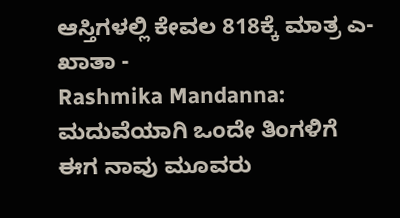ಆಸ್ತಿಗಳಲ್ಲಿ ಕೇವಲ 818ಕ್ಕೆ ಮಾತ್ರ ಎ-ಖಾತಾ -
Rashmika Mandanna: ಮದುವೆಯಾಗಿ ಒಂದೇ ತಿಂಗಳಿಗೆ ಈಗ ನಾವು ಮೂವರು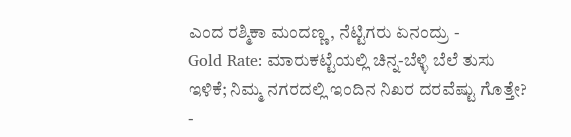ಎಂದ ರಶ್ಮಿಕಾ ಮಂದಣ್ಣ, ನೆಟ್ಟಿಗರು ಏನಂದ್ರು -
Gold Rate: ಮಾರುಕಟ್ಟೆಯಲ್ಲಿ ಚಿನ್ನ-ಬೆಳ್ಳಿ ಬೆಲೆ ತುಸು ಇಳಿಕೆ; ನಿಮ್ಮ ನಗರದಲ್ಲಿ ಇಂದಿನ ನಿಖರ ದರವೆಷ್ಟು ಗೊತ್ತೇ? -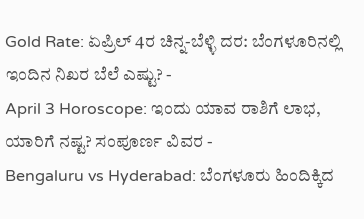Gold Rate: ಏಪ್ರಿಲ್ 4ರ ಚಿನ್ನ-ಬೆಳ್ಳಿ ದರ: ಬೆಂಗಳೂರಿನಲ್ಲಿ ಇಂದಿನ ನಿಖರ ಬೆಲೆ ಎಷ್ಟು? -
April 3 Horoscope: ಇಂದು ಯಾವ ರಾಶಿಗೆ ಲಾಭ, ಯಾರಿಗೆ ನಷ್ಟ? ಸಂಪೂರ್ಣ ವಿವರ -
Bengaluru vs Hyderabad: ಬೆಂಗಳೂರು ಹಿಂದಿಕ್ಕಿದ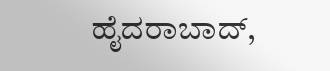ಹೈದರಾಬಾದ್,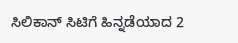ಸಿಲಿಕಾನ್ ಸಿಟಿಗೆ ಹಿನ್ನಡೆಯಾದ 2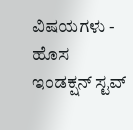ವಿಷಯಗಳು -
ಹೊಸ ಇಂಡಕ್ಷನ್ ಸ್ಟವ್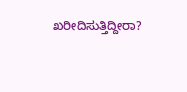ಖರೀದಿಸುತ್ತಿದ್ದೀರಾ?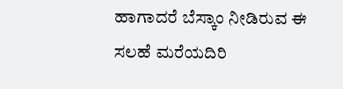ಹಾಗಾದರೆ ಬೆಸ್ಕಾಂ ನೀಡಿರುವ ಈ ಸಲಹೆ ಮರೆಯದಿರಿ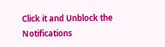Click it and Unblock the Notifications